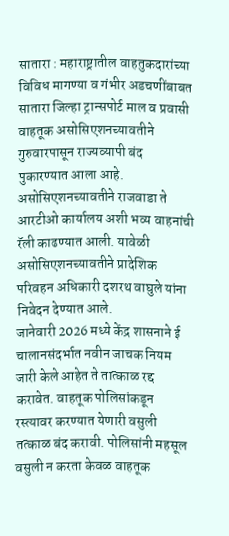सातारा : महाराष्ट्रातील वाहतुकदारांच्या विविध मागण्या व गंभीर अडचणींबाबत सातारा जिल्हा ट्रान्सपोर्ट माल व प्रवासी वाहतूक असोसिएशनच्यावतीने गुरुवारपासून राज्यव्यापी बंद पुकारण्यात आला आहे. असोसिएशनच्यावतीने राजवाडा ते आरटीओ कार्यालय अशी भव्य वाहनांची रॅली काढण्यात आली. यावेळी असोसिएशनच्यावतीने प्रादेशिक परिवहन अधिकारी दशरथ वाघुले यांना निवेदन देण्यात आले.
जानेवारी 2026 मध्ये केंद्र शासनाने ई चालानसंदर्भात नवीन जाचक नियम जारी केले आहेत ते तात्काळ रद्द करावेत. वाहतूक पोलिसांकडून रस्त्यावर करण्यात येणारी वसुली तत्काळ बंद करावी. पोलिसांनी महसूल वसुली न करता केवळ वाहतूक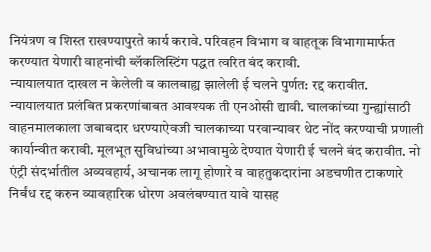नियंत्रण व शिस्त राखण्यापुरते कार्य करावे. परिवहन विभाग व वाहतूक विभागामार्फत करण्यात येणारी वाहनांची ब्लॅकलिस्टिंग पद्धत त्वरित बंद करावी.
न्यायालयात दाखल न केलेली व कालबाह्य झालेली ई चलने पुर्णत: रद्द करावीत. न्यायालयात प्रलंबित प्रकरणांबाबत आवश्यक ती एनओसी द्यावी. चालकांच्या गुन्ह्यांसाठी वाहनमालकाला जबाबदार धरण्याऐवजी चालकाच्या परवान्यावर थेट नोंद करण्याची प्रणाली कार्यान्वीत करावी. मूलभूत सुविधांच्या अभावामुळे देण्यात येणारी ई चलने बंद करावीत. नो एंट्री संदर्भातील अव्यवहार्य, अचानक लागू होणारे व वाहतुकदारांना अडचणीत टाकणारे निर्बंध रद्द करुन व्यावहारिक धोरण अवलंबण्यात यावे यासह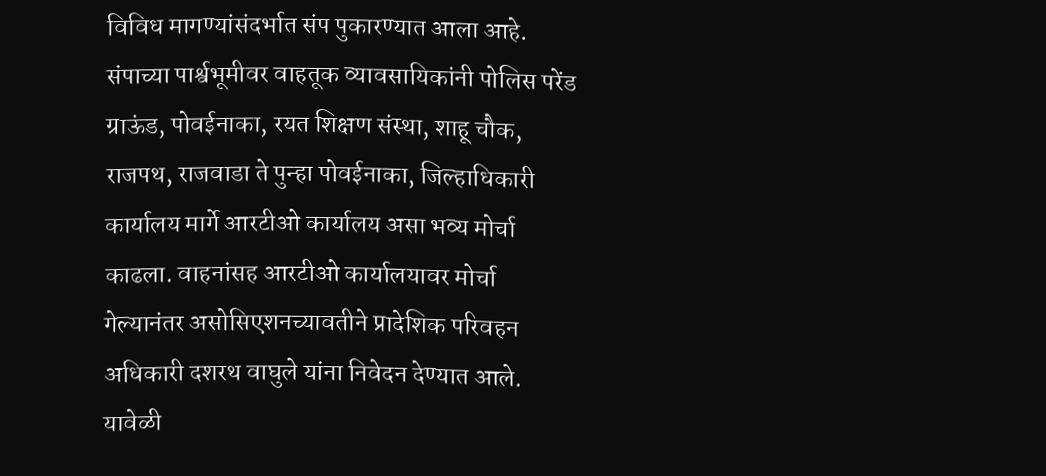विविध मागण्यांसंदर्भात संप पुकारण्यात आला आहे.
संपाच्या पार्श्वभूमीवर वाहतूक व्यावसायिकांनी पोलिस परेंड ग्राऊंड, पोवईनाका, रयत शिक्षण संस्था, शाहू चौक, राजपथ, राजवाडा ते पुन्हा पोवईनाका, जिल्हाधिकारी कार्यालय मार्गे आरटीओ कार्यालय असा भव्य मोर्चा काढला. वाहनांसह आरटीओ कार्यालयावर मोर्चा गेल्यानंतर असोसिएशनच्यावतीने प्रादेशिक परिवहन अधिकारी दशरथ वाघुले यांना निवेदन देण्यात आले. यावेळी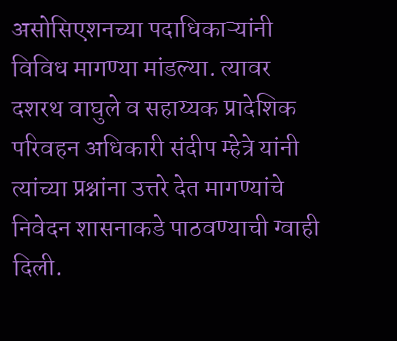असोसिएशनच्या पदाधिकाऱ्यांनी विविध मागण्या मांडल्या. त्यावर दशरथ वाघुले व सहाय्यक प्रादेशिक परिवहन अधिकारी संदीप म्हेत्रे यांनी त्यांच्या प्रश्नांना उत्तरे देत मागण्यांचे निवेदन शासनाकडे पाठवण्याची ग्वाही दिली.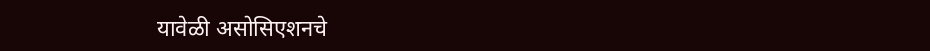यावेळी असोसिएशनचे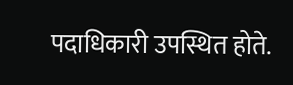पदाधिकारी उपस्थित होते.